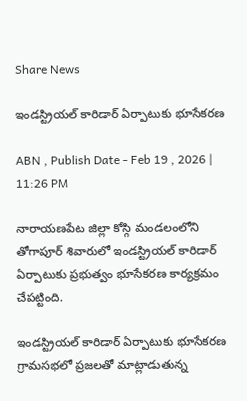Share News

ఇండస్ట్రియల్‌ కారిడార్‌ ఏర్పాటుకు భూసేకరణ

ABN , Publish Date - Feb 19 , 2026 | 11:26 PM

నారాయణపేట జిల్లా కోస్గి మండలంలోని తోగాపూర్‌ శివారులో ఇండస్ట్రియల్‌ కారిడార్‌ ఏర్పాటుకు ప్రభుత్వం భూసేకరణ కార్యక్రమం చేపట్టింది.

ఇండస్ట్రియల్‌ కారిడార్‌ ఏర్పాటుకు భూసేకరణ
గ్రామసభలో ప్రజలతో మాట్లాడుతున్న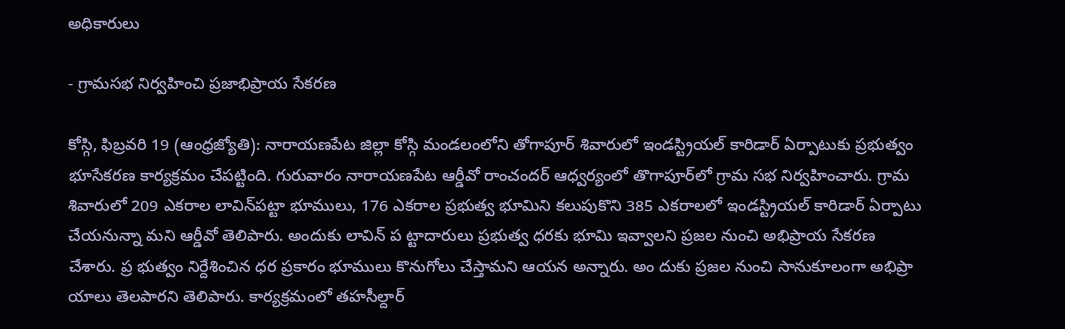అధికారులు

- గ్రామసభ నిర్వహించి ప్రజాభిప్రాయ సేకరణ

కోస్గి, ఫిబ్రవరి 19 (ఆంధ్రజ్యోతి): నారాయణపేట జిల్లా కోస్గి మండలంలోని తోగాపూర్‌ శివారులో ఇండస్ట్రియల్‌ కారిడార్‌ ఏర్పాటుకు ప్రభుత్వం భూసేకరణ కార్యక్రమం చేపట్టింది. గురువారం నారాయణపేట ఆర్డీవో రాంచందర్‌ ఆధ్వర్యంలో తొగాపూర్‌లో గ్రామ సభ నిర్వహించారు. గ్రామ శివారులో 209 ఎకరాల లావిన్‌పట్టా భూములు, 176 ఎకరాల ప్రభుత్వ భూమిని కలుపుకొని 385 ఎకరాలలో ఇండస్ట్రియల్‌ కారిడార్‌ ఏర్పాటు చేయనున్నా మని ఆర్డీవో తెలిపారు. అందుకు లావిన్‌ ప ట్టాదారులు ప్రభుత్వ ధరకు భూమి ఇవ్వాలని ప్రజల నుంచి అభిప్రాయ సేకరణ చేశారు. ప్ర భుత్వం నిర్దేశించిన ధర ప్రకారం భూములు కొనుగోలు చేస్తామని ఆయన అన్నారు. అం దుకు ప్రజల నుంచి సానుకూలంగా అభిప్రా యాలు తెలపారని తెలిపారు. కార్యక్రమంలో తహసీల్దార్‌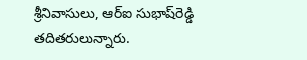శ్రీనివాసులు, ఆర్‌ఐ సుభాష్‌రెడ్డి తదితరులున్నారు.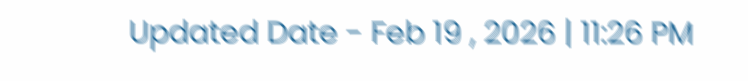Updated Date - Feb 19 , 2026 | 11:26 PM